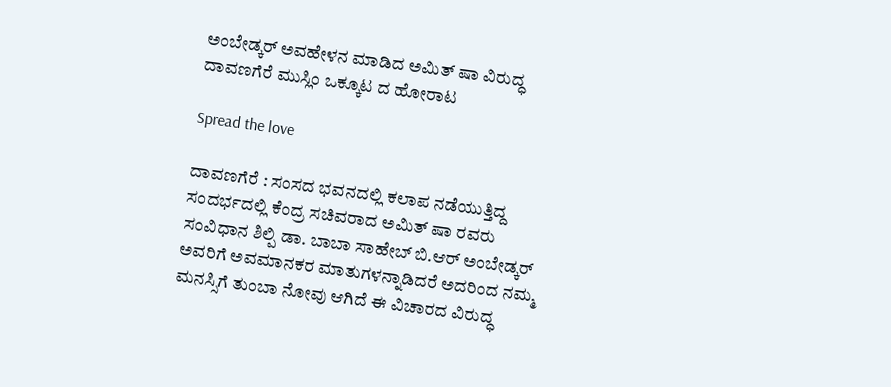ಅಂಬೇಡ್ಕರ್ ಅವಹೇಳನ ಮಾಡಿದ ಅಮಿತ್ ಷಾ ವಿರುದ್ಧ ದಾವಣಗೆರೆ ಮುಸ್ಲಿಂ ಒಕ್ಕೂಟ ದ ಹೋರಾಟ

Spread the love

ದಾವಣಗೆರೆ : ಸಂಸದ ಭವನದಲ್ಲಿ ಕಲಾಪ ನಡೆಯುತ್ತಿದ್ದ ಸಂದರ್ಭದಲ್ಲಿ ಕೆಂದ್ರ ಸಚಿವರಾದ ಅಮಿತ್ ಷಾ ರವರು ಸಂವಿಧಾನ ಶಿಲ್ಪಿ ಡಾ. ಬಾಬಾ ಸಾಹೇಬ್ ಬಿ.ಆರ್ ಅಂಬೇಡ್ಕರ್ ಅವರಿಗೆ ಅವಮಾನಕರ ಮಾತುಗಳನ್ನಾಡಿದರೆ ಅದರಿಂದ ನಮ್ಮ ಮನಸ್ಸಿಗೆ ತುಂಬಾ ನೋವು ಆಗಿದೆ ಈ ವಿಚಾರದ ವಿರುದ್ಧ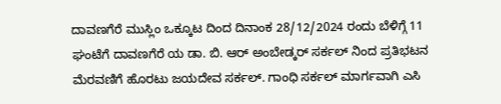ದಾವಣಗೆರೆ ಮುಸ್ಲಿಂ ಒಕ್ಕೂಟ ದಿಂದ ದಿನಾಂಕ 28/12/2024 ರಂದು ಬೆಳಿಗ್ಗೆ 11 ಘಂಟೆಗೆ ದಾವಣಗೆರೆ ಯ ಡಾ. ಬಿ. ಆರ್ ಅಂಬೇಡ್ಕರ್ ಸರ್ಕಲ್ ನಿಂದ ಪ್ರತಿಭಟನ ಮೆರವಣಿಗೆ ಹೊರಟು ಜಯದೇವ ಸರ್ಕಲ್. ಗಾಂಧಿ ಸರ್ಕಲ್ ಮಾರ್ಗವಾಗಿ ಎಸಿ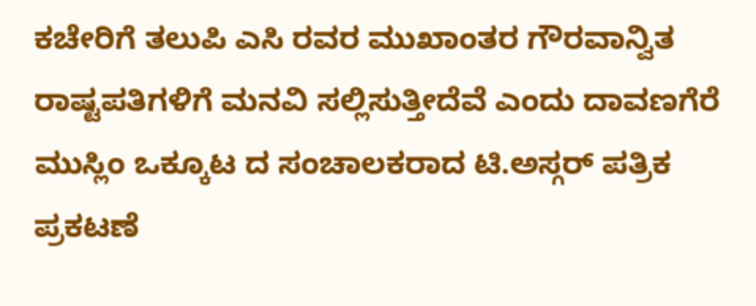ಕಚೇರಿಗೆ ತಲುಪಿ ಎಸಿ ರವರ ಮುಖಾಂತರ ಗೌರವಾನ್ವಿತ ರಾಷ್ಟಪತಿಗಳಿಗೆ ಮನವಿ ಸಲ್ಲಿಸುತ್ತೀದೆವೆ ಎಂದು ದಾವಣಗೆರೆ ಮುಸ್ಲಿಂ ಒಕ್ಕೂಟ ದ ಸಂಚಾಲಕರಾದ ಟಿ.ಅಸ್ಗರ್ ಪತ್ರಿಕ ಪ್ರಕಟಣೆ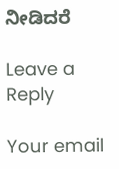ನೀಡಿದರೆ

Leave a Reply

Your email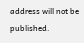address will not be published.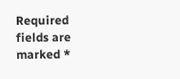Required fields are marked *